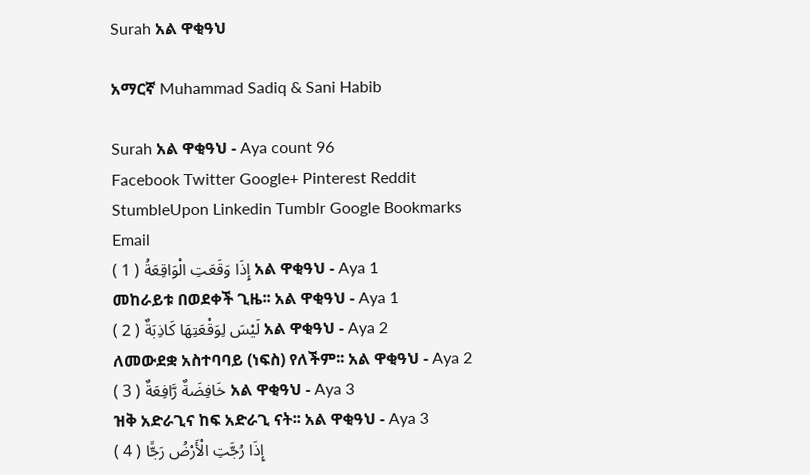Surah አል ዋቂዓህ

አማርኛ Muhammad Sadiq & Sani Habib

Surah አል ዋቂዓህ - Aya count 96
Facebook Twitter Google+ Pinterest Reddit StumbleUpon Linkedin Tumblr Google Bookmarks Email
إِذَا وَقَعَتِ الْوَاقِعَةُ ( 1 ) አል ዋቂዓህ - Aya 1
መከራይቱ በወደቀች ጊዜ፡፡ አል ዋቂዓህ - Aya 1
لَيْسَ لِوَقْعَتِهَا كَاذِبَةٌ ( 2 ) አል ዋቂዓህ - Aya 2
ለመውደቋ አስተባባይ (ነፍስ) የለችም፡፡ አል ዋቂዓህ - Aya 2
خَافِضَةٌ رَّافِعَةٌ ( 3 ) አል ዋቂዓህ - Aya 3
ዝቅ አድራጊና ከፍ አድራጊ ናት፡፡ አል ዋቂዓህ - Aya 3
إِذَا رُجَّتِ الْأَرْضُ رَجًّا ( 4 )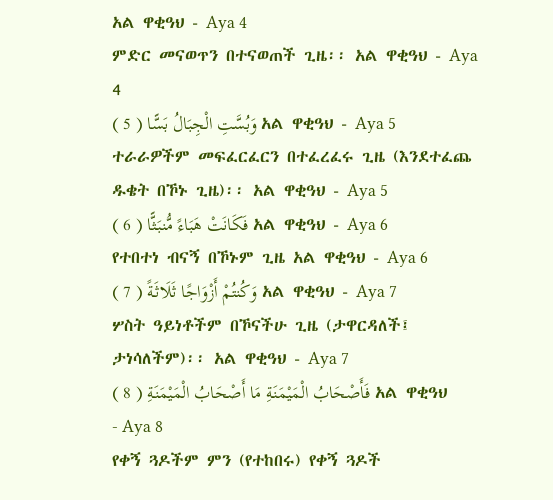አል ዋቂዓህ - Aya 4
ምድር መናወጥን በተናወጠች ጊዜ፡፡ አል ዋቂዓህ - Aya 4
وَبُسَّتِ الْجِبَالُ بَسًّا ( 5 ) አል ዋቂዓህ - Aya 5
ተራራዎችም መፍፈርፈርን በተፈረፈሩ ጊዜ (እንደተፈጨ ዱቄት በኾኑ ጊዜ)፡፡ አል ዋቂዓህ - Aya 5
فَكَانَتْ هَبَاءً مُّنبَثًّا ( 6 ) አል ዋቂዓህ - Aya 6
የተበተነ ብናኝ በኾኑም ጊዜ አል ዋቂዓህ - Aya 6
وَكُنتُمْ أَزْوَاجًا ثَلَاثَةً ( 7 ) አል ዋቂዓህ - Aya 7
ሦስት ዓይነቶችም በኾናችሁ ጊዜ (ታዋርዳለች፤ ታነሳለችም)፡፡ አል ዋቂዓህ - Aya 7
فَأَصْحَابُ الْمَيْمَنَةِ مَا أَصْحَابُ الْمَيْمَنَةِ ( 8 ) አል ዋቂዓህ - Aya 8
የቀኝ ጓዶችም ምን (የተከበሩ) የቀኝ ጓዶች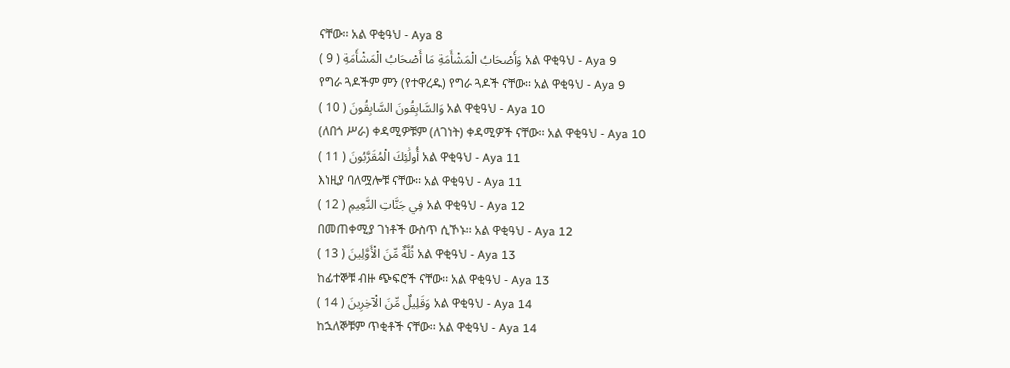ናቸው፡፡ አል ዋቂዓህ - Aya 8
وَأَصْحَابُ الْمَشْأَمَةِ مَا أَصْحَابُ الْمَشْأَمَةِ ( 9 ) አል ዋቂዓህ - Aya 9
የግራ ጓዶችም ምን (የተዋረዱ) የግራ ጓዶች ናቸው፡፡ አል ዋቂዓህ - Aya 9
وَالسَّابِقُونَ السَّابِقُونَ ( 10 ) አል ዋቂዓህ - Aya 10
(ለበጎ ሥራ) ቀዳሚዎቹም (ለገነት) ቀዳሚዎች ናቸው፡፡ አል ዋቂዓህ - Aya 10
أُولَٰئِكَ الْمُقَرَّبُونَ ( 11 ) አል ዋቂዓህ - Aya 11
እነዚያ ባለሟሎቹ ናቸው፡፡ አል ዋቂዓህ - Aya 11
فِي جَنَّاتِ النَّعِيمِ ( 12 ) አል ዋቂዓህ - Aya 12
በመጠቀሚያ ገነቶች ውስጥ ሲኾኑ፡፡ አል ዋቂዓህ - Aya 12
ثُلَّةٌ مِّنَ الْأَوَّلِينَ ( 13 ) አል ዋቂዓህ - Aya 13
ከፊተኞቹ ብዙ ጭፍሮች ናቸው፡፡ አል ዋቂዓህ - Aya 13
وَقَلِيلٌ مِّنَ الْآخِرِينَ ( 14 ) አል ዋቂዓህ - Aya 14
ከኋለኞቹም ጥቂቶች ናቸው፡፡ አል ዋቂዓህ - Aya 14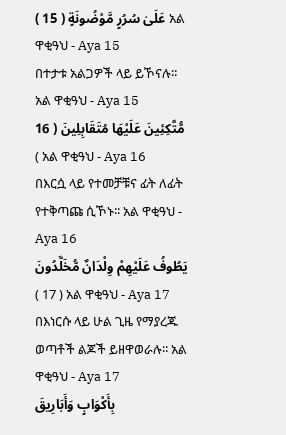عَلَىٰ سُرُرٍ مَّوْضُونَةٍ ( 15 ) አል ዋቂዓህ - Aya 15
በተታቱ አልጋዎች ላይ ይኾናሉ፡፡ አል ዋቂዓህ - Aya 15
مُّتَّكِئِينَ عَلَيْهَا مُتَقَابِلِينَ ( 16 ) አል ዋቂዓህ - Aya 16
በእርሷ ላይ የተመቻቹና ፊት ለፊት የተቅጣጩ ሲኾኑ፡፡ አል ዋቂዓህ - Aya 16
يَطُوفُ عَلَيْهِمْ وِلْدَانٌ مُّخَلَّدُونَ ( 17 ) አል ዋቂዓህ - Aya 17
በእነርሱ ላይ ሁል ጊዜ የማያረጁ ወጣቶች ልጆች ይዘዋወራሉ፡፡ አል ዋቂዓህ - Aya 17
بِأَكْوَابٍ وَأَبَارِيقَ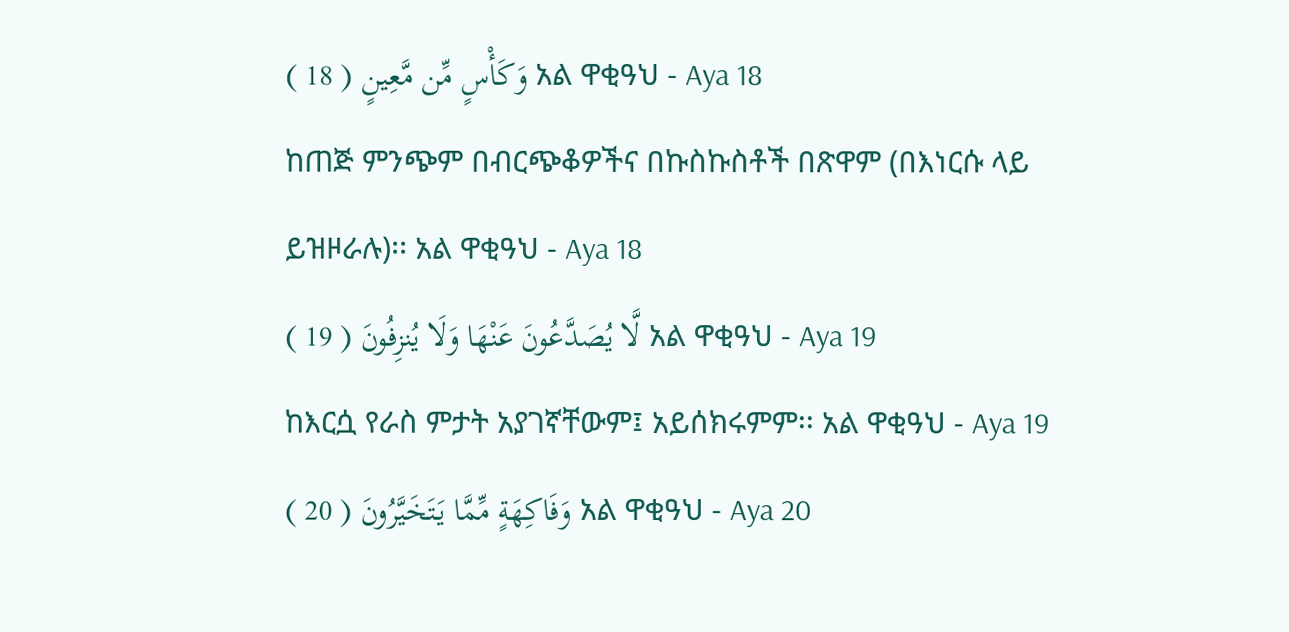وَكَأْسٍ مِّن مَّعِينٍ ( 18 ) አል ዋቂዓህ - Aya 18
ከጠጅ ምንጭም በብርጭቆዎችና በኩስኩስቶች በጽዋም (በእነርሱ ላይ ይዝዞራሉ)፡፡ አል ዋቂዓህ - Aya 18
لَّا يُصَدَّعُونَ عَنْهَا وَلَا يُنزِفُونَ ( 19 ) አል ዋቂዓህ - Aya 19
ከእርሷ የራስ ምታት አያገኛቸውም፤ አይሰክሩምም፡፡ አል ዋቂዓህ - Aya 19
وَفَاكِهَةٍ مِّمَّا يَتَخَيَّرُونَ ( 20 ) አል ዋቂዓህ - Aya 20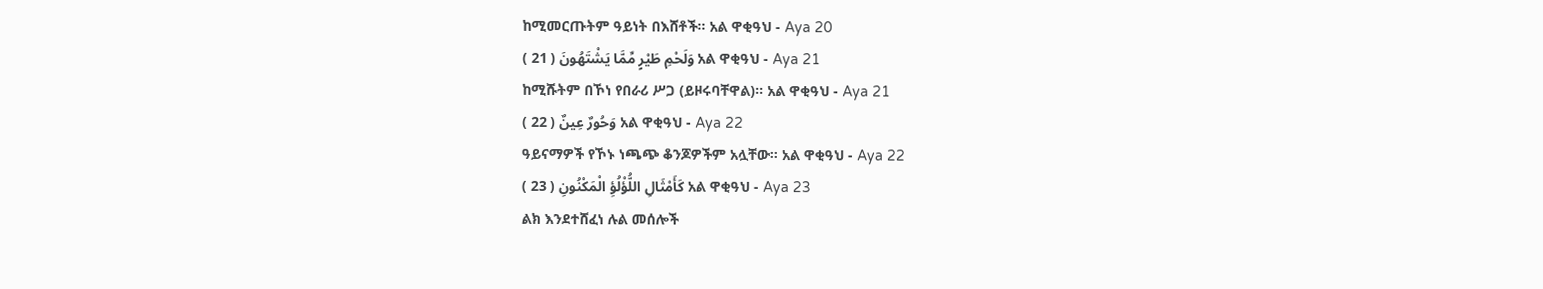ከሚመርጡትም ዓይነት በእሸቶች፡፡ አል ዋቂዓህ - Aya 20
وَلَحْمِ طَيْرٍ مِّمَّا يَشْتَهُونَ ( 21 ) አል ዋቂዓህ - Aya 21
ከሚሹትም በኾነ የበራሪ ሥጋ (ይዞሩባቸዋል)፡፡ አል ዋቂዓህ - Aya 21
وَحُورٌ عِينٌ ( 22 ) አል ዋቂዓህ - Aya 22
ዓይናማዎች የኾኑ ነጫጭ ቆንጆዎችም አሏቸው፡፡ አል ዋቂዓህ - Aya 22
كَأَمْثَالِ اللُّؤْلُؤِ الْمَكْنُونِ ( 23 ) አል ዋቂዓህ - Aya 23
ልክ እንደተሸፈነ ሉል መሰሎች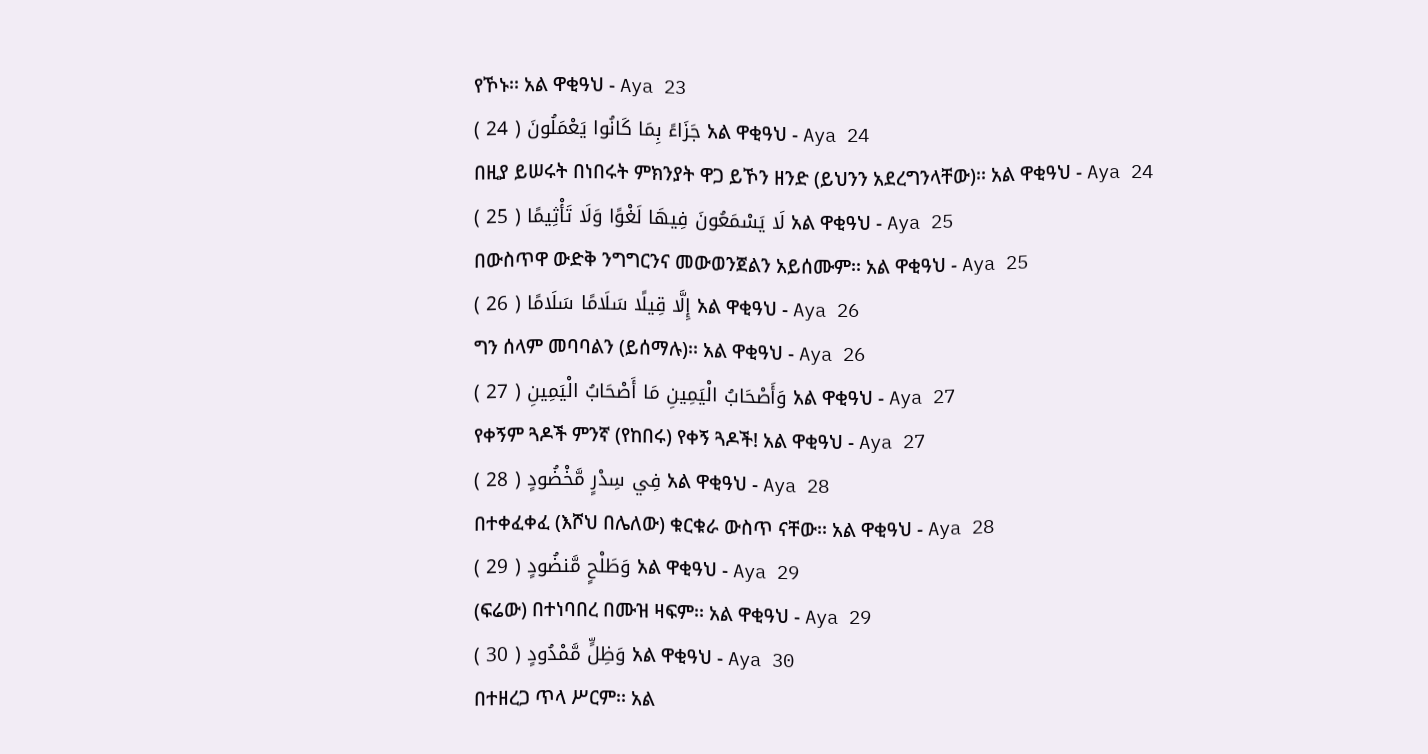የኾኑ፡፡ አል ዋቂዓህ - Aya 23
جَزَاءً بِمَا كَانُوا يَعْمَلُونَ ( 24 ) አል ዋቂዓህ - Aya 24
በዚያ ይሠሩት በነበሩት ምክንያት ዋጋ ይኾን ዘንድ (ይህንን አደረግንላቸው)፡፡ አል ዋቂዓህ - Aya 24
لَا يَسْمَعُونَ فِيهَا لَغْوًا وَلَا تَأْثِيمًا ( 25 ) አል ዋቂዓህ - Aya 25
በውስጥዋ ውድቅ ንግግርንና መውወንጀልን አይሰሙም፡፡ አል ዋቂዓህ - Aya 25
إِلَّا قِيلًا سَلَامًا سَلَامًا ( 26 ) አል ዋቂዓህ - Aya 26
ግን ሰላም መባባልን (ይሰማሉ)፡፡ አል ዋቂዓህ - Aya 26
وَأَصْحَابُ الْيَمِينِ مَا أَصْحَابُ الْيَمِينِ ( 27 ) አል ዋቂዓህ - Aya 27
የቀኝም ጓዶች ምንኛ (የከበሩ) የቀኝ ጓዶች! አል ዋቂዓህ - Aya 27
فِي سِدْرٍ مَّخْضُودٍ ( 28 ) አል ዋቂዓህ - Aya 28
በተቀፈቀፈ (እሾህ በሌለው) ቁርቁራ ውስጥ ናቸው፡፡ አል ዋቂዓህ - Aya 28
وَطَلْحٍ مَّنضُودٍ ( 29 ) አል ዋቂዓህ - Aya 29
(ፍሬው) በተነባበረ በሙዝ ዛፍም፡፡ አል ዋቂዓህ - Aya 29
وَظِلٍّ مَّمْدُودٍ ( 30 ) አል ዋቂዓህ - Aya 30
በተዘረጋ ጥላ ሥርም፡፡ አል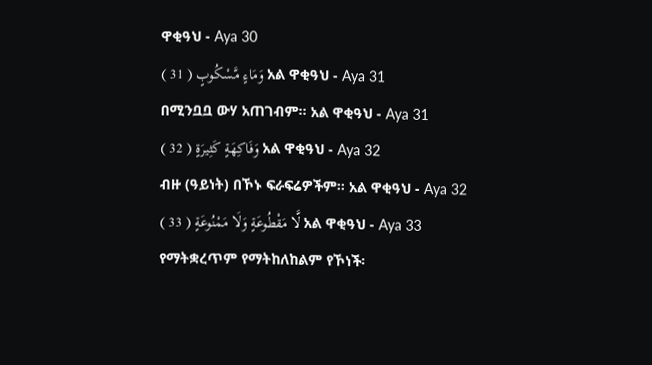ዋቂዓህ - Aya 30
وَمَاءٍ مَّسْكُوبٍ ( 31 ) አል ዋቂዓህ - Aya 31
በሚንቧቧ ውሃ አጠገብም፡፡ አል ዋቂዓህ - Aya 31
وَفَاكِهَةٍ كَثِيرَةٍ ( 32 ) አል ዋቂዓህ - Aya 32
ብዙ (ዓይነት) በኾኑ ፍራፍሬዎችም፡፡ አል ዋቂዓህ - Aya 32
لَّا مَقْطُوعَةٍ وَلَا مَمْنُوعَةٍ ( 33 ) አል ዋቂዓህ - Aya 33
የማትቋረጥም የማትከለከልም የኾነች፡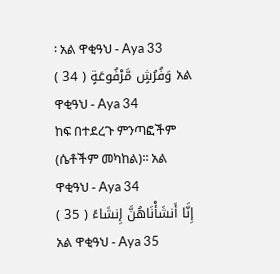፡ አል ዋቂዓህ - Aya 33
وَفُرُشٍ مَّرْفُوعَةٍ ( 34 ) አል ዋቂዓህ - Aya 34
ከፍ በተደረጉ ምንጣፎችም (ሴቶችም መካከል)፡፡ አል ዋቂዓህ - Aya 34
إِنَّا أَنشَأْنَاهُنَّ إِنشَاءً ( 35 ) አል ዋቂዓህ - Aya 35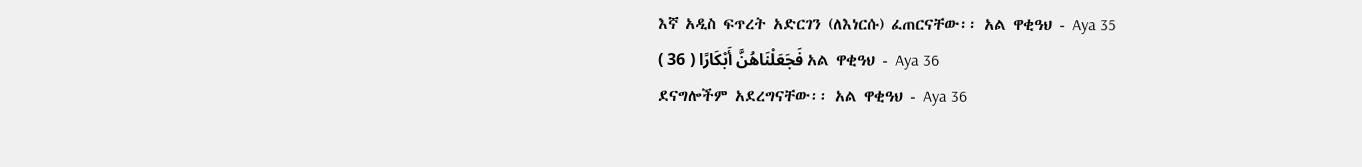እኛ አዲስ ፍጥረት አድርገን (ለእነርሱ) ፈጠርናቸው፡፡ አል ዋቂዓህ - Aya 35
فَجَعَلْنَاهُنَّ أَبْكَارًا ( 36 ) አል ዋቂዓህ - Aya 36
ደናግሎችም አደረግናቸው፡፡ አል ዋቂዓህ - Aya 36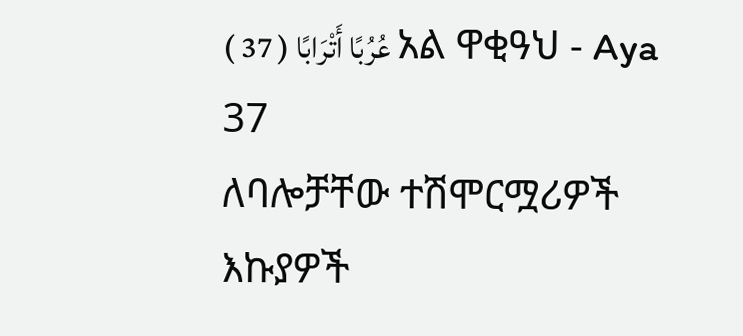عُرُبًا أَتْرَابًا ( 37 ) አል ዋቂዓህ - Aya 37
ለባሎቻቸው ተሽሞርሟሪዎች እኩያዎች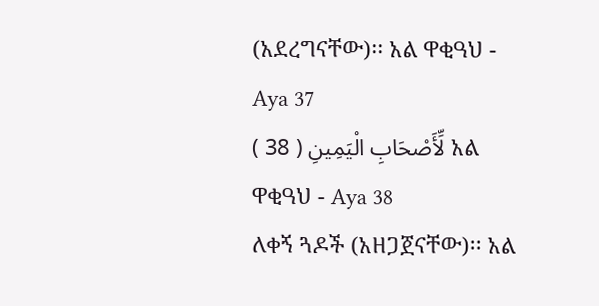(አደረግናቸው)፡፡ አል ዋቂዓህ - Aya 37
لِّأَصْحَابِ الْيَمِينِ ( 38 ) አል ዋቂዓህ - Aya 38
ለቀኝ ጓዶች (አዘጋጀናቸው)፡፡ አል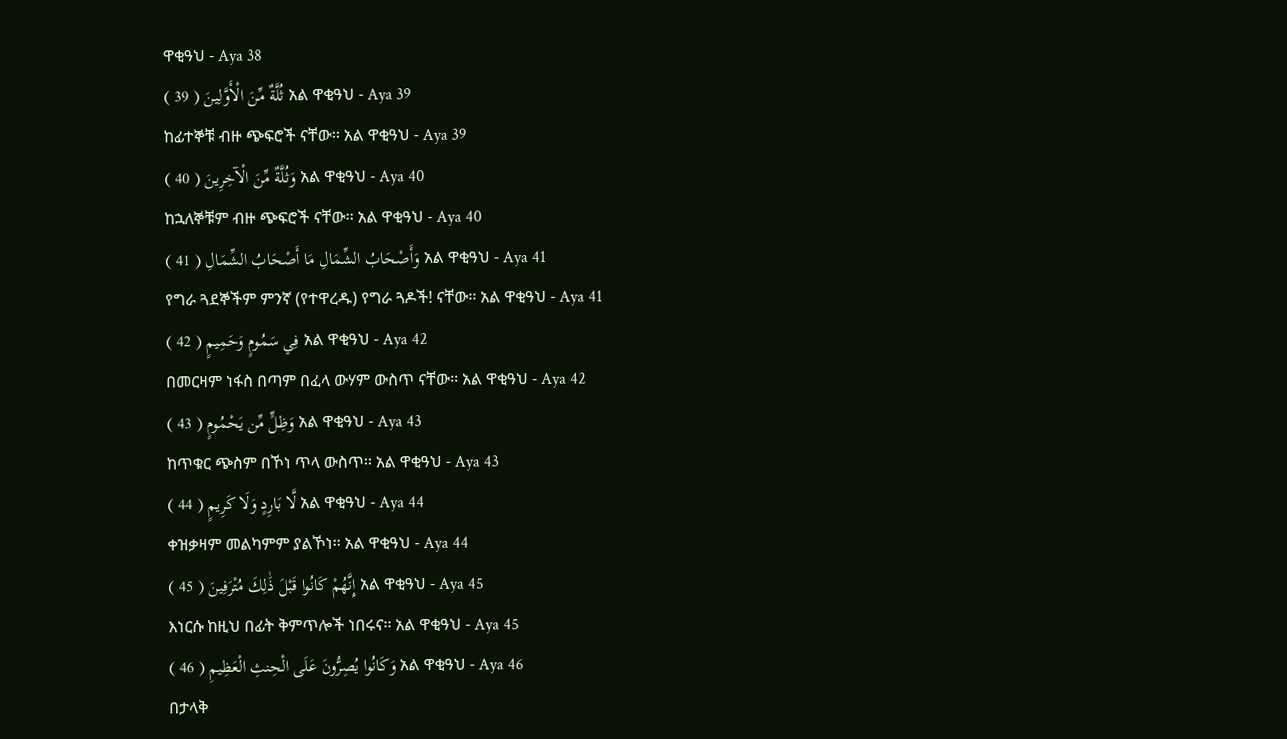ዋቂዓህ - Aya 38
ثُلَّةٌ مِّنَ الْأَوَّلِينَ ( 39 ) አል ዋቂዓህ - Aya 39
ከፊተኞቹ ብዙ ጭፍሮች ናቸው፡፡ አል ዋቂዓህ - Aya 39
وَثُلَّةٌ مِّنَ الْآخِرِينَ ( 40 ) አል ዋቂዓህ - Aya 40
ከኋለኞቹም ብዙ ጭፍሮች ናቸው፡፡ አል ዋቂዓህ - Aya 40
وَأَصْحَابُ الشِّمَالِ مَا أَصْحَابُ الشِّمَالِ ( 41 ) አል ዋቂዓህ - Aya 41
የግራ ጓደኞችም ምንኛ (የተዋረዱ) የግራ ጓዶች! ናቸው፡፡ አል ዋቂዓህ - Aya 41
فِي سَمُومٍ وَحَمِيمٍ ( 42 ) አል ዋቂዓህ - Aya 42
በመርዛም ነፋስ በጣም በፈላ ውሃም ውስጥ ናቸው፡፡ አል ዋቂዓህ - Aya 42
وَظِلٍّ مِّن يَحْمُومٍ ( 43 ) አል ዋቂዓህ - Aya 43
ከጥቁር ጭስም በኾነ ጥላ ውስጥ፡፡ አል ዋቂዓህ - Aya 43
لَّا بَارِدٍ وَلَا كَرِيمٍ ( 44 ) አል ዋቂዓህ - Aya 44
ቀዝቃዛም መልካምም ያልኾነ፡፡ አል ዋቂዓህ - Aya 44
إِنَّهُمْ كَانُوا قَبْلَ ذَٰلِكَ مُتْرَفِينَ ( 45 ) አል ዋቂዓህ - Aya 45
እነርሱ ከዚህ በፊት ቅምጥሎች ነበሩና፡፡ አል ዋቂዓህ - Aya 45
وَكَانُوا يُصِرُّونَ عَلَى الْحِنثِ الْعَظِيمِ ( 46 ) አል ዋቂዓህ - Aya 46
በታላቅ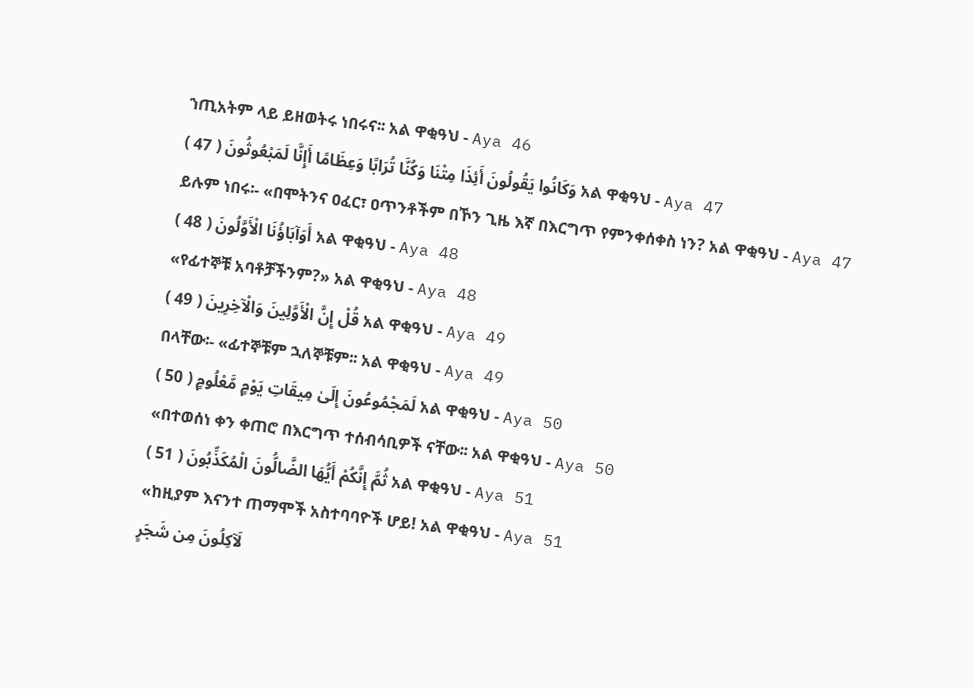ኀጢአትም ላይ ይዘወትሩ ነበሩና፡፡ አል ዋቂዓህ - Aya 46
وَكَانُوا يَقُولُونَ أَئِذَا مِتْنَا وَكُنَّا تُرَابًا وَعِظَامًا أَإِنَّا لَمَبْعُوثُونَ ( 47 ) አል ዋቂዓህ - Aya 47
ይሉም ነበሩ፡- «በሞትንና ዐፈር፣ ዐጥንቶችም በኾን ጊዜ እኛ በእርግጥ የምንቀሰቀስ ነን? አል ዋቂዓህ - Aya 47
أَوَآبَاؤُنَا الْأَوَّلُونَ ( 48 ) አል ዋቂዓህ - Aya 48
«የፊተኞቹ አባቶቻችንም?» አል ዋቂዓህ - Aya 48
قُلْ إِنَّ الْأَوَّلِينَ وَالْآخِرِينَ ( 49 ) አል ዋቂዓህ - Aya 49
በላቸው፡- «ፊተኞቹም ኋለኞቹም፡፡ አል ዋቂዓህ - Aya 49
لَمَجْمُوعُونَ إِلَىٰ مِيقَاتِ يَوْمٍ مَّعْلُومٍ ( 50 ) አል ዋቂዓህ - Aya 50
«በተወሰነ ቀን ቀጠሮ በእርግጥ ተሰብሳቢዎች ናቸው፡፡ አል ዋቂዓህ - Aya 50
ثُمَّ إِنَّكُمْ أَيُّهَا الضَّالُّونَ الْمُكَذِّبُونَ ( 51 ) አል ዋቂዓህ - Aya 51
«ከዚያም እናንተ ጠማሞች አስተባባዮች ሆይ! አል ዋቂዓህ - Aya 51
لَآكِلُونَ مِن شَجَرٍ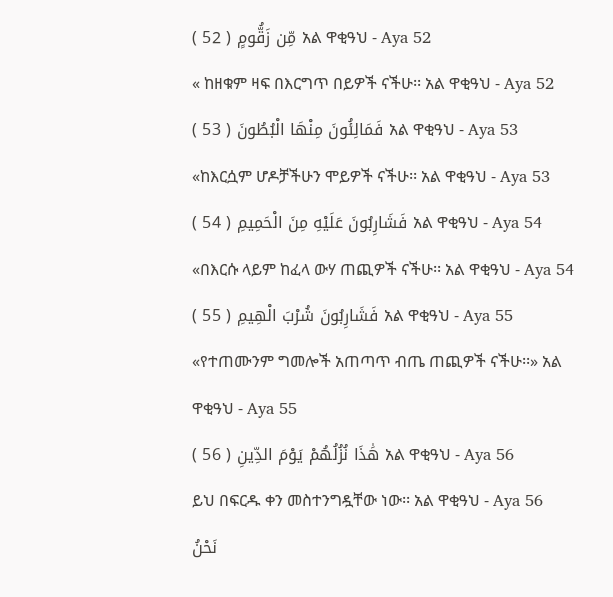مِّن زَقُّومٍ ( 52 ) አል ዋቂዓህ - Aya 52
« ከዘቁም ዛፍ በእርግጥ በይዎች ናችሁ፡፡ አል ዋቂዓህ - Aya 52
فَمَالِئُونَ مِنْهَا الْبُطُونَ ( 53 ) አል ዋቂዓህ - Aya 53
«ከእርሷም ሆዶቻችሁን ሞይዎች ናችሁ፡፡ አል ዋቂዓህ - Aya 53
فَشَارِبُونَ عَلَيْهِ مِنَ الْحَمِيمِ ( 54 ) አል ዋቂዓህ - Aya 54
«በእርሱ ላይም ከፈላ ውሃ ጠጪዎች ናችሁ፡፡ አል ዋቂዓህ - Aya 54
فَشَارِبُونَ شُرْبَ الْهِيمِ ( 55 ) አል ዋቂዓህ - Aya 55
«የተጠሙንም ግመሎች አጠጣጥ ብጤ ጠጪዎች ናችሁ፡፡» አል ዋቂዓህ - Aya 55
هَٰذَا نُزُلُهُمْ يَوْمَ الدِّينِ ( 56 ) አል ዋቂዓህ - Aya 56
ይህ በፍርዱ ቀን መስተንግዷቸው ነው፡፡ አል ዋቂዓህ - Aya 56
نَحْنُ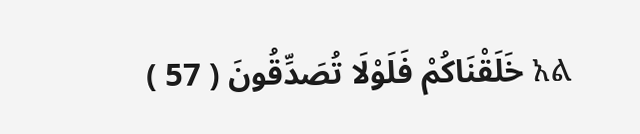خَلَقْنَاكُمْ فَلَوْلَا تُصَدِّقُونَ ( 57 ) አል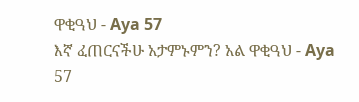ዋቂዓህ - Aya 57
እኛ ፈጠርናችሁ አታምኑምን? አል ዋቂዓህ - Aya 57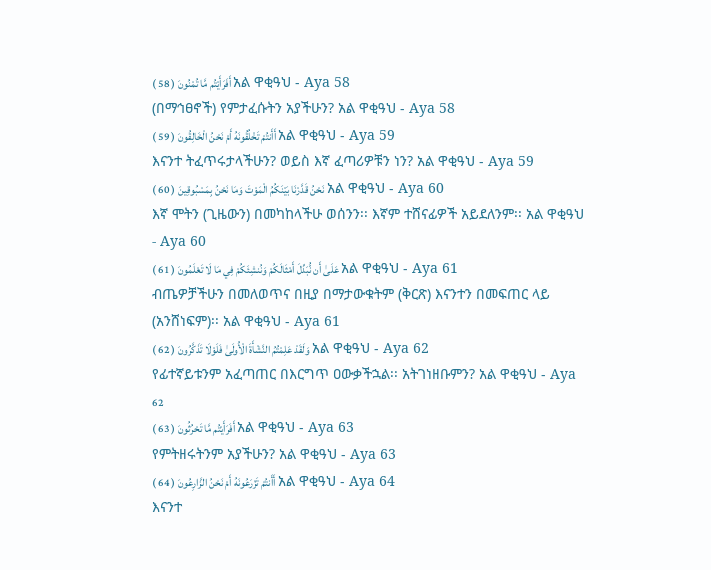أَفَرَأَيْتُم مَّا تُمْنُونَ ( 58 ) አል ዋቂዓህ - Aya 58
(በማኅፀኖች) የምታፈሱትን አያችሁን? አል ዋቂዓህ - Aya 58
أَأَنتُمْ تَخْلُقُونَهُ أَمْ نَحْنُ الْخَالِقُونَ ( 59 ) አል ዋቂዓህ - Aya 59
እናንተ ትፈጥሩታላችሁን? ወይስ እኛ ፈጣሪዎቹን ነን? አል ዋቂዓህ - Aya 59
نَحْنُ قَدَّرْنَا بَيْنَكُمُ الْمَوْتَ وَمَا نَحْنُ بِمَسْبُوقِينَ ( 60 ) አል ዋቂዓህ - Aya 60
እኛ ሞትን (ጊዜውን) በመካከላችሁ ወሰንን፡፡ እኛም ተሸናፊዎች አይደለንም፡፡ አል ዋቂዓህ - Aya 60
عَلَىٰ أَن نُّبَدِّلَ أَمْثَالَكُمْ وَنُنشِئَكُمْ فِي مَا لَا تَعْلَمُونَ ( 61 ) አል ዋቂዓህ - Aya 61
ብጤዎቻችሁን በመለወጥና በዚያ በማታውቁትም (ቅርጽ) እናንተን በመፍጠር ላይ (አንሸነፍም)፡፡ አል ዋቂዓህ - Aya 61
وَلَقَدْ عَلِمْتُمُ النَّشْأَةَ الْأُولَىٰ فَلَوْلَا تَذَكَّرُونَ ( 62 ) አል ዋቂዓህ - Aya 62
የፊተኛይቱንም አፈጣጠር በእርግጥ ዐውቃችኋል፡፡ አትገነዘቡምን? አል ዋቂዓህ - Aya 62
أَفَرَأَيْتُم مَّا تَحْرُثُونَ ( 63 ) አል ዋቂዓህ - Aya 63
የምትዘሩትንም አያችሁን? አል ዋቂዓህ - Aya 63
أَأَنتُمْ تَزْرَعُونَهُ أَمْ نَحْنُ الزَّارِعُونَ ( 64 ) አል ዋቂዓህ - Aya 64
እናንተ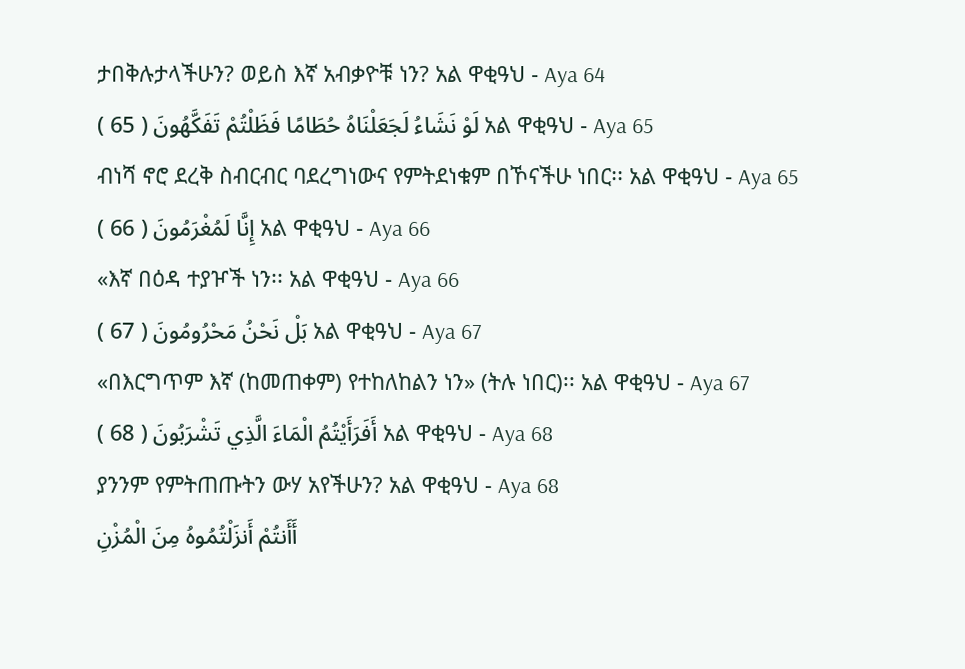ታበቅሉታላችሁን? ወይስ እኛ አብቃዮቹ ነን? አል ዋቂዓህ - Aya 64
لَوْ نَشَاءُ لَجَعَلْنَاهُ حُطَامًا فَظَلْتُمْ تَفَكَّهُونَ ( 65 ) አል ዋቂዓህ - Aya 65
ብነሻ ኖሮ ደረቅ ስብርብር ባደረግነውና የምትደነቁም በኾናችሁ ነበር፡፡ አል ዋቂዓህ - Aya 65
إِنَّا لَمُغْرَمُونَ ( 66 ) አል ዋቂዓህ - Aya 66
«እኛ በዕዳ ተያዦች ነን፡፡ አል ዋቂዓህ - Aya 66
بَلْ نَحْنُ مَحْرُومُونَ ( 67 ) አል ዋቂዓህ - Aya 67
«በእርግጥም እኛ (ከመጠቀም) የተከለከልን ነን» (ትሉ ነበር)፡፡ አል ዋቂዓህ - Aya 67
أَفَرَأَيْتُمُ الْمَاءَ الَّذِي تَشْرَبُونَ ( 68 ) አል ዋቂዓህ - Aya 68
ያንንም የምትጠጡትን ውሃ አየችሁን? አል ዋቂዓህ - Aya 68
أَأَنتُمْ أَنزَلْتُمُوهُ مِنَ الْمُزْنِ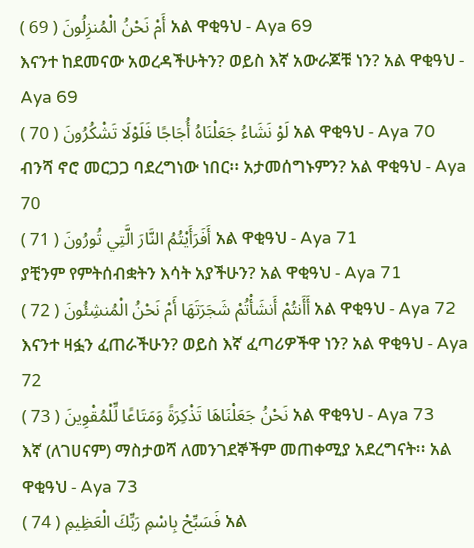أَمْ نَحْنُ الْمُنزِلُونَ ( 69 ) አል ዋቂዓህ - Aya 69
እናንተ ከደመናው አወረዳችሁትን? ወይስ እኛ አውራጆቹ ነን? አል ዋቂዓህ - Aya 69
لَوْ نَشَاءُ جَعَلْنَاهُ أُجَاجًا فَلَوْلَا تَشْكُرُونَ ( 70 ) አል ዋቂዓህ - Aya 70
ብንሻ ኖሮ መርጋጋ ባደረግነው ነበር፡፡ አታመሰግኑምን? አል ዋቂዓህ - Aya 70
أَفَرَأَيْتُمُ النَّارَ الَّتِي تُورُونَ ( 71 ) አል ዋቂዓህ - Aya 71
ያቺንም የምትሰብቋትን እሳት አያችሁን? አል ዋቂዓህ - Aya 71
أَأَنتُمْ أَنشَأْتُمْ شَجَرَتَهَا أَمْ نَحْنُ الْمُنشِئُونَ ( 72 ) አል ዋቂዓህ - Aya 72
እናንተ ዛፏን ፈጠራችሁን? ወይስ እኛ ፈጣሪዎችዋ ነን? አል ዋቂዓህ - Aya 72
نَحْنُ جَعَلْنَاهَا تَذْكِرَةً وَمَتَاعًا لِّلْمُقْوِينَ ( 73 ) አል ዋቂዓህ - Aya 73
እኛ (ለገሀናም) ማስታወሻ ለመንገደኞችም መጠቀሚያ አደረግናት፡፡ አል ዋቂዓህ - Aya 73
فَسَبِّحْ بِاسْمِ رَبِّكَ الْعَظِيمِ ( 74 ) አል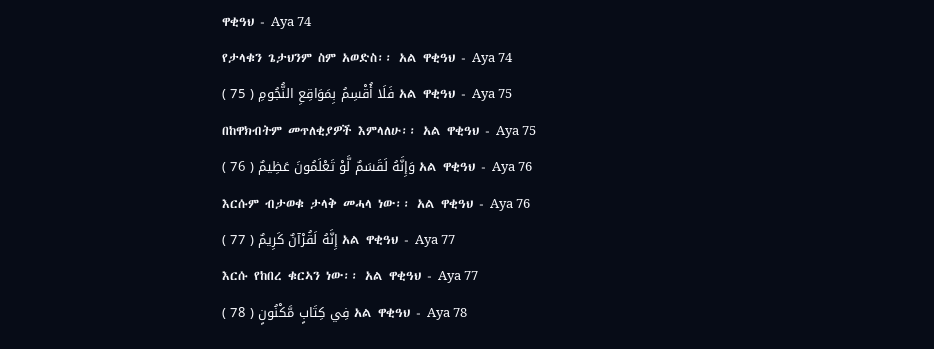ዋቂዓህ - Aya 74
የታላቁን ጌታህንም ስም አወድስ፡፡ አል ዋቂዓህ - Aya 74
فَلَا أُقْسِمُ بِمَوَاقِعِ النُّجُومِ ( 75 ) አል ዋቂዓህ - Aya 75
በከዋክብትም መጥለቂያዎች እምላለሁ፡፡ አል ዋቂዓህ - Aya 75
وَإِنَّهُ لَقَسَمٌ لَّوْ تَعْلَمُونَ عَظِيمٌ ( 76 ) አል ዋቂዓህ - Aya 76
እርሱም ብታወቁ ታላቅ መሓላ ነው፡፡ አል ዋቂዓህ - Aya 76
إِنَّهُ لَقُرْآنٌ كَرِيمٌ ( 77 ) አል ዋቂዓህ - Aya 77
እርሱ የከበረ ቁርኣን ነው፡፡ አል ዋቂዓህ - Aya 77
فِي كِتَابٍ مَّكْنُونٍ ( 78 ) አል ዋቂዓህ - Aya 78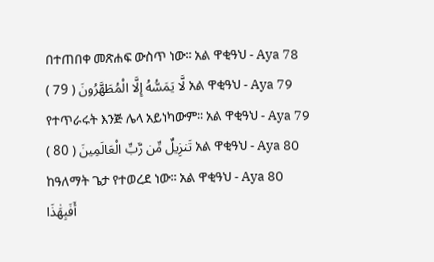በተጠበቀ መጽሐፍ ውስጥ ነው፡፡ አል ዋቂዓህ - Aya 78
لَّا يَمَسُّهُ إِلَّا الْمُطَهَّرُونَ ( 79 ) አል ዋቂዓህ - Aya 79
የተጥራሩት እንጅ ሌላ አይነካውም፡፡ አል ዋቂዓህ - Aya 79
تَنزِيلٌ مِّن رَّبِّ الْعَالَمِينَ ( 80 ) አል ዋቂዓህ - Aya 80
ከዓለማት ጌታ የተወረደ ነው፡፡ አል ዋቂዓህ - Aya 80
أَفَبِهَٰذَا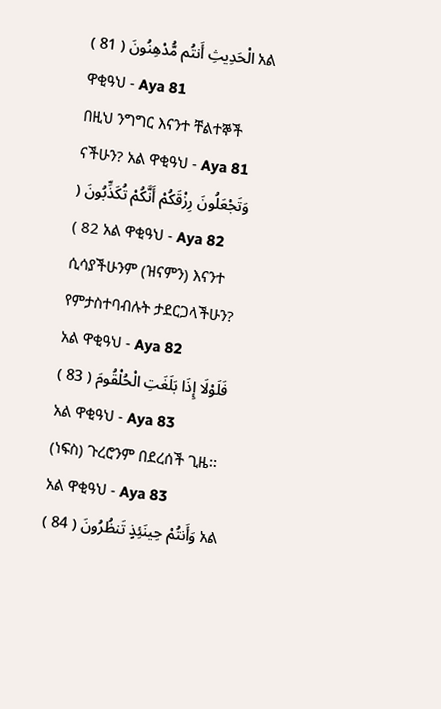الْحَدِيثِ أَنتُم مُّدْهِنُونَ ( 81 ) አል ዋቂዓህ - Aya 81
በዚህ ንግግር እናንተ ቸልተኞች ናችሁን? አል ዋቂዓህ - Aya 81
وَتَجْعَلُونَ رِزْقَكُمْ أَنَّكُمْ تُكَذِّبُونَ ( 82 ) አል ዋቂዓህ - Aya 82
ሲሳያችሁንም (ዝናምን) እናንተ የምታስተባብሉት ታደርጋላችሁን? አል ዋቂዓህ - Aya 82
فَلَوْلَا إِذَا بَلَغَتِ الْحُلْقُومَ ( 83 ) አል ዋቂዓህ - Aya 83
(ነፍስ) ጉረሮንም በደረሰች ጊዜ፡፡ አል ዋቂዓህ - Aya 83
وَأَنتُمْ حِينَئِذٍ تَنظُرُونَ ( 84 ) አል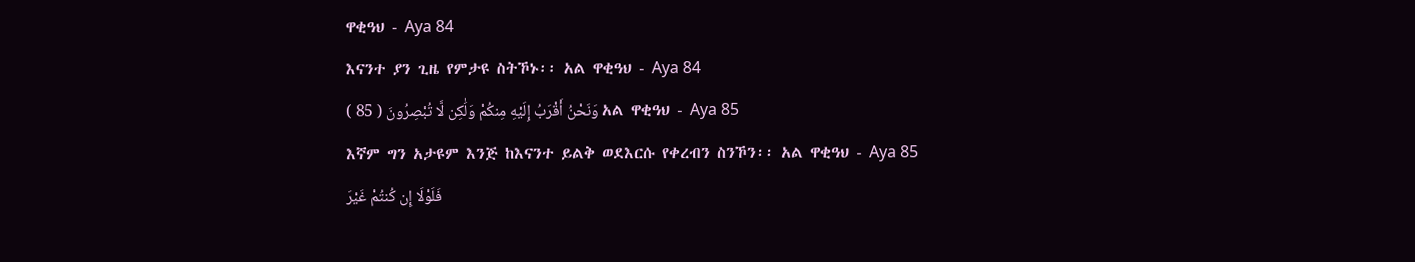ዋቂዓህ - Aya 84
እናንተ ያን ጊዜ የምታዩ ስትኾኑ፡፡ አል ዋቂዓህ - Aya 84
وَنَحْنُ أَقْرَبُ إِلَيْهِ مِنكُمْ وَلَٰكِن لَّا تُبْصِرُونَ ( 85 ) አል ዋቂዓህ - Aya 85
እኛም ግን አታዩም እንጅ ከእናንተ ይልቅ ወደእርሱ የቀረብን ስንኾን፡፡ አል ዋቂዓህ - Aya 85
فَلَوْلَا إِن كُنتُمْ غَيْرَ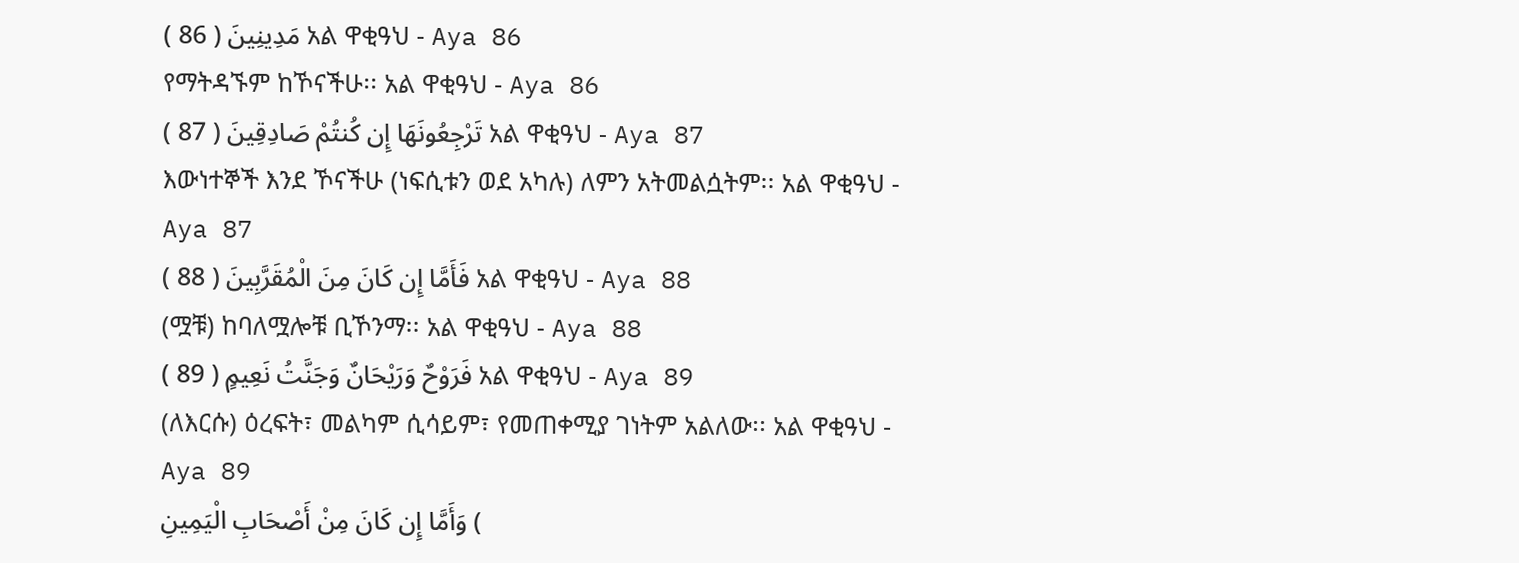مَدِينِينَ ( 86 ) አል ዋቂዓህ - Aya 86
የማትዳኙም ከኾናችሁ፡፡ አል ዋቂዓህ - Aya 86
تَرْجِعُونَهَا إِن كُنتُمْ صَادِقِينَ ( 87 ) አል ዋቂዓህ - Aya 87
እውነተኞች እንደ ኾናችሁ (ነፍሲቱን ወደ አካሉ) ለምን አትመልሷትም፡፡ አል ዋቂዓህ - Aya 87
فَأَمَّا إِن كَانَ مِنَ الْمُقَرَّبِينَ ( 88 ) አል ዋቂዓህ - Aya 88
(ሟቹ) ከባለሟሎቹ ቢኾንማ፡፡ አል ዋቂዓህ - Aya 88
فَرَوْحٌ وَرَيْحَانٌ وَجَنَّتُ نَعِيمٍ ( 89 ) አል ዋቂዓህ - Aya 89
(ለእርሱ) ዕረፍት፣ መልካም ሲሳይም፣ የመጠቀሚያ ገነትም አልለው፡፡ አል ዋቂዓህ - Aya 89
وَأَمَّا إِن كَانَ مِنْ أَصْحَابِ الْيَمِينِ (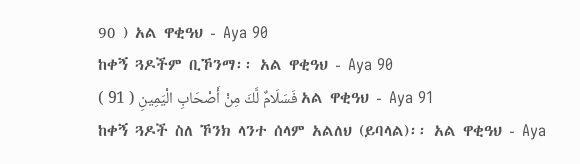90 ) አል ዋቂዓህ - Aya 90
ከቀኝ ጓዶችም ቢኾንማ፡፡ አል ዋቂዓህ - Aya 90
فَسَلَامٌ لَّكَ مِنْ أَصْحَابِ الْيَمِينِ ( 91 ) አል ዋቂዓህ - Aya 91
ከቀኝ ጓዶች ስለ ኾንክ ላንተ ሰላም አልለህ (ይባላል)፡፡ አል ዋቂዓህ - Aya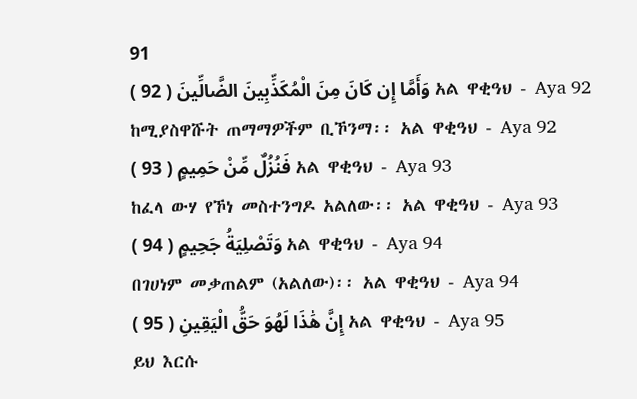91
وَأَمَّا إِن كَانَ مِنَ الْمُكَذِّبِينَ الضَّالِّينَ ( 92 ) አል ዋቂዓህ - Aya 92
ከሚያስዋሹት ጠማማዎችም ቢኾንማ፡፡ አል ዋቂዓህ - Aya 92
فَنُزُلٌ مِّنْ حَمِيمٍ ( 93 ) አል ዋቂዓህ - Aya 93
ከፈላ ውሃ የኾነ መስተንግዶ አልለው፡፡ አል ዋቂዓህ - Aya 93
وَتَصْلِيَةُ جَحِيمٍ ( 94 ) አል ዋቂዓህ - Aya 94
በገሀነም መቃጠልም (አልለው)፡፡ አል ዋቂዓህ - Aya 94
إِنَّ هَٰذَا لَهُوَ حَقُّ الْيَقِينِ ( 95 ) አል ዋቂዓህ - Aya 95
ይህ እርሱ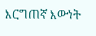እርግጠኛ እውነት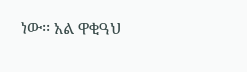ነው፡፡ አል ዋቂዓህ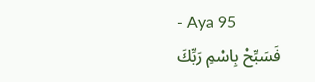- Aya 95
فَسَبِّحْ بِاسْمِ رَبِّكَ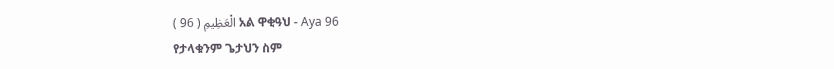الْعَظِيمِ ( 96 ) አል ዋቂዓህ - Aya 96
የታላቁንም ጌታህን ስም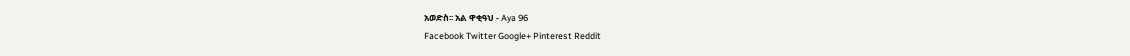አወድስ፡፡ አል ዋቂዓህ - Aya 96
Facebook Twitter Google+ Pinterest Reddit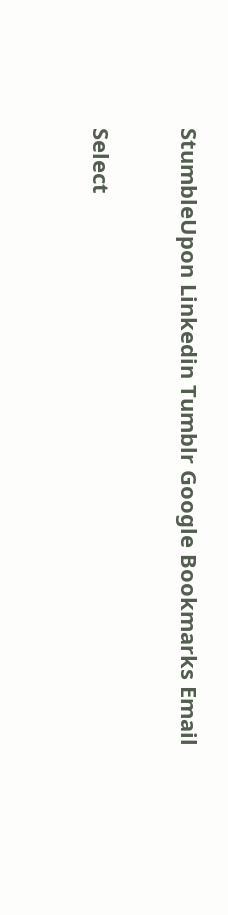StumbleUpon Linkedin Tumblr Google Bookmarks Email

Select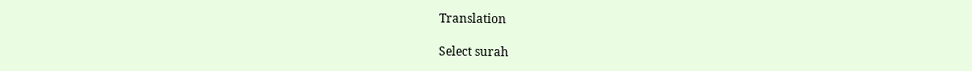Translation

Select surah